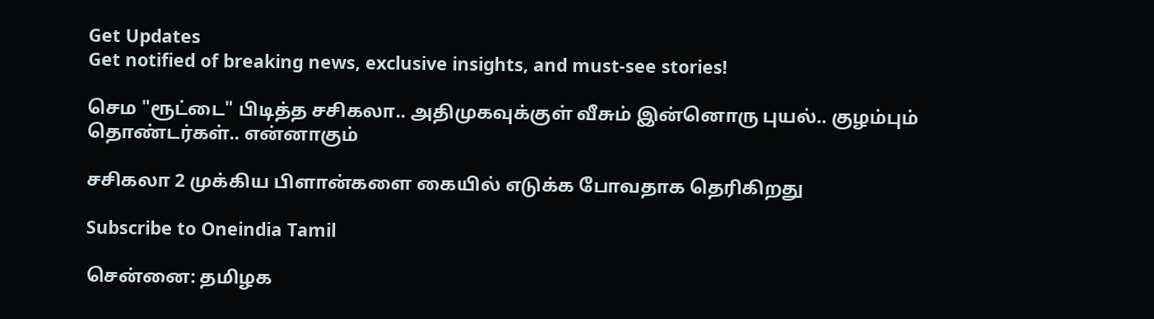Get Updates
Get notified of breaking news, exclusive insights, and must-see stories!

செம "ரூட்டை" பிடித்த சசிகலா.. அதிமுகவுக்குள் வீசும் இன்னொரு புயல்.. குழம்பும் தொண்டர்கள்.. என்னாகும்

சசிகலா 2 முக்கிய பிளான்களை கையில் எடுக்க போவதாக தெரிகிறது

Subscribe to Oneindia Tamil

சென்னை: தமிழக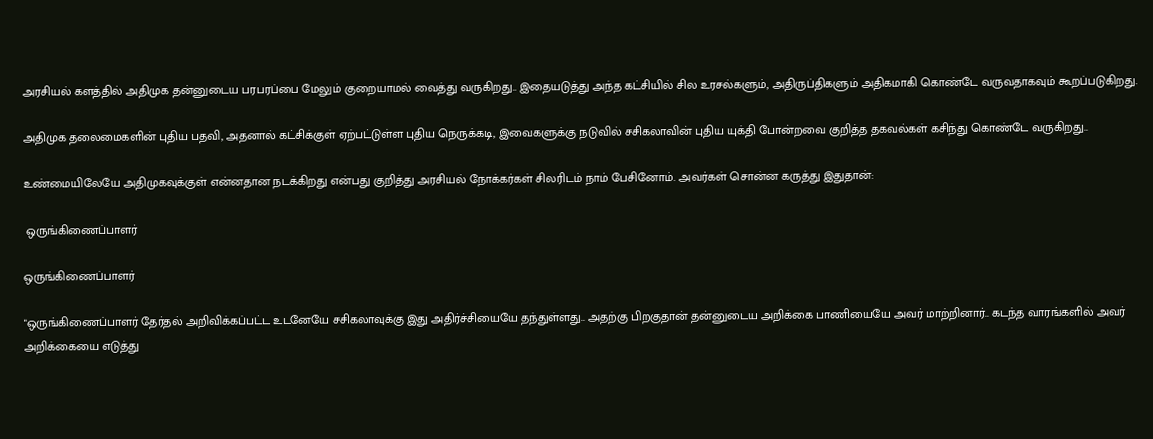அரசியல் களத்தில் அதிமுக தன்னுடைய பரபரப்பை மேலும் குறையாமல் வைத்து வருகிறது.. இதையடுத்து அந்த கட்சியில் சில உரசல்களும், அதிருப்திகளும் அதிகமாகி கொண்டே வருவதாகவும் கூறப்படுகிறது.

அதிமுக தலைமைகளின் புதிய பதவி, அதனால் கட்சிக்குள் ஏற்பட்டுள்ள புதிய நெருக்கடி, இவைகளுக்கு நடுவில் சசிகலாவின் புதிய யுக்தி போன்றவை குறித்த தகவல்கள் கசிந்து கொண்டே வருகிறது..

உண்மையிலேயே அதிமுகவுக்குள் என்னதான நடக்கிறது என்பது குறித்து அரசியல் நோக்கர்கள் சிலரிடம் நாம் பேசினோம். அவர்கள் சொன்ன கருத்து இதுதான்:

 ஒருங்கிணைப்பாளர்

ஒருங்கிணைப்பாளர்

"ஒருங்கிணைப்பாளர் தேர்தல் அறிவிக்கப்பட்ட உடனேயே சசிகலாவுக்கு இது அதிர்ச்சியையே தந்துள்ளது.. அதற்கு பிறகுதான் தன்னுடைய அறிக்கை பாணியையே அவர் மாற்றினார்.. கடந்த வாரங்களில் அவர் அறிக்கையை எடுத்து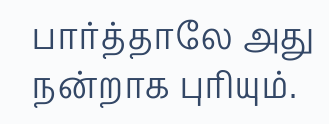பார்த்தாலே அது நன்றாக புரியும்.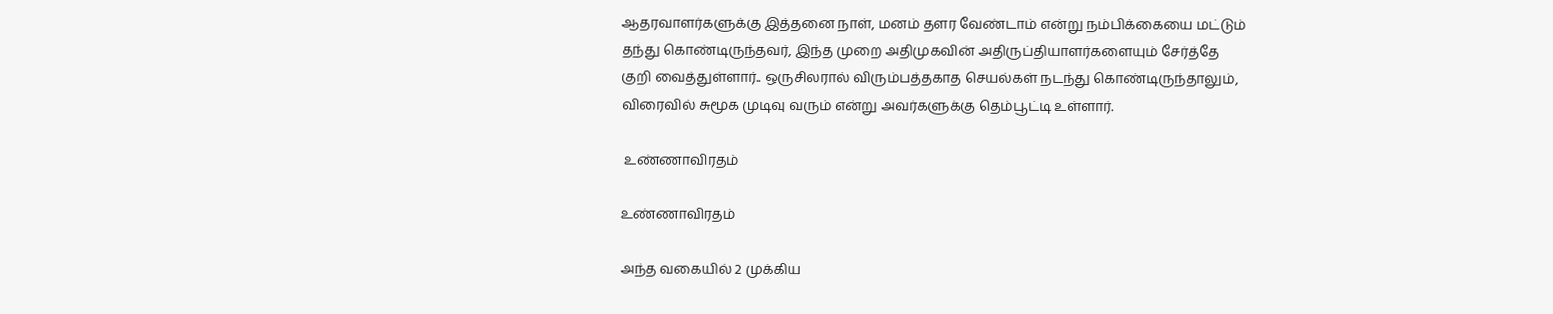ஆதரவாளர்களுக்கு இத்தனை நாள், மனம் தளர வேண்டாம் என்று நம்பிக்கையை மட்டும் தந்து கொண்டிருந்தவர், இந்த முறை அதிமுகவின் அதிருப்தியாளர்களையும் சேர்த்தே குறி வைத்துள்ளார்.. ஒருசிலரால் விரும்பத்தகாத செயல்கள் நடந்து கொண்டிருந்தாலும், விரைவில் சுமூக முடிவு வரும் என்று அவர்களுக்கு தெம்பூட்டி உள்ளார்.

 உண்ணாவிரதம்

உண்ணாவிரதம்

அந்த வகையில் 2 முக்கிய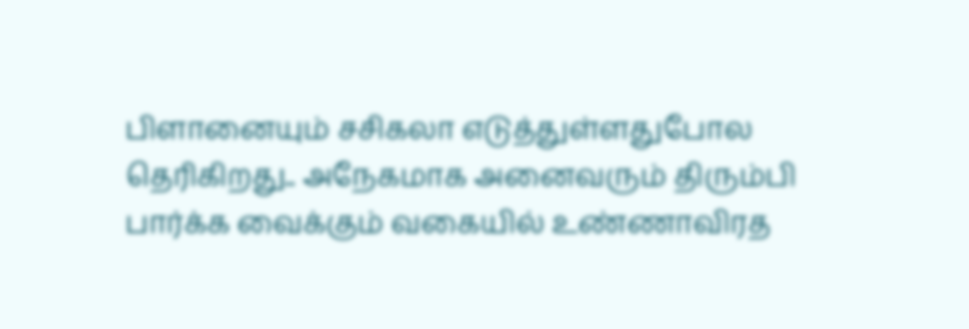பிளானையும் சசிகலா எடுத்துள்ளதுபோல தெரிகிறது.. அநேகமாக அனைவரும் திரும்பி பார்க்க வைக்கும் வகையில் உண்ணாவிரத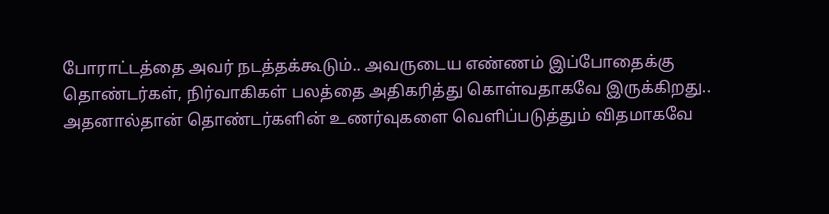போராட்டத்தை அவர் நடத்தக்கூடும்.. அவருடைய எண்ணம் இப்போதைக்கு தொண்டர்கள், நிர்வாகிகள் பலத்தை அதிகரித்து கொள்வதாகவே இருக்கிறது.. அதனால்தான் தொண்டர்களின் உணர்வுகளை வெளிப்படுத்தும் விதமாகவே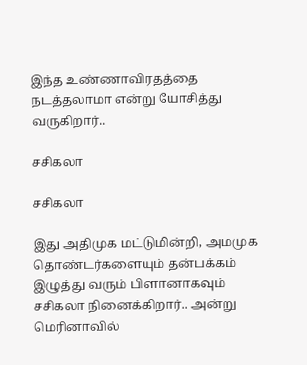இந்த உண்ணாவிரதத்தை நடத்தலாமா என்று யோசித்து வருகிறார்..

சசிகலா

சசிகலா

இது அதிமுக மட்டுமின்றி, அமமுக தொண்டர்களையும் தன்பக்கம் இழுத்து வரும் பிளானாகவும் சசிகலா நினைக்கிறார்.. அன்று மெரினாவில்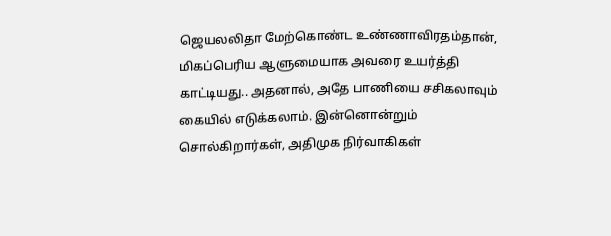ஜெயலலிதா மேற்கொண்ட உண்ணாவிரதம்தான், மிகப்பெரிய ஆளுமையாக அவரை உயர்த்தி காட்டியது.. அதனால், அதே பாணியை சசிகலாவும் கையில் எடுக்கலாம். இன்னொன்றும் சொல்கிறார்கள், அதிமுக நிர்வாகிகள்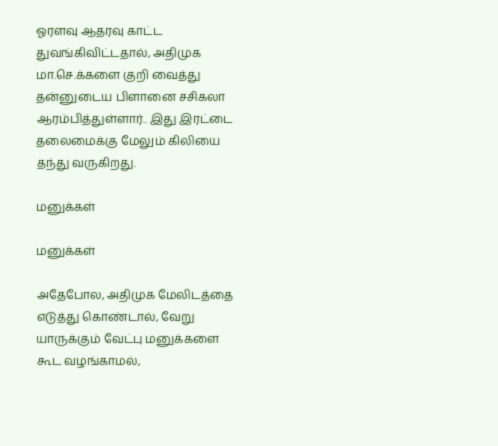ஓரளவு ஆதரவு காட்ட துவங்கிவிட்டதால், அதிமுக மா.செ.க்களை குறி வைத்து தன்னுடைய பிளானை சசிகலா ஆரம்பித்துள்ளார்.. இது இரட்டை தலைமைக்கு மேலும் கிலியை தந்து வருகிறது.

மனுக்கள்

மனுக்கள்

அதேபோல, அதிமுக மேலிடத்தை எடுத்து கொண்டால், வேறு யாருக்கும் வேட்பு மனுக்களை கூட வழங்காமல்,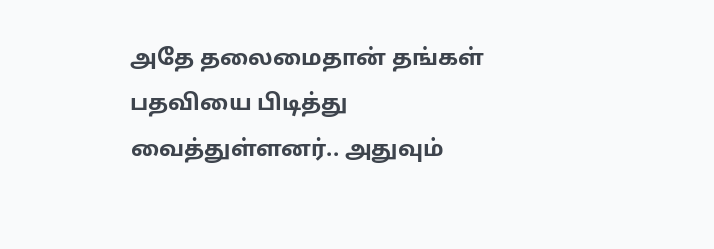அதே தலைமைதான் தங்கள் பதவியை பிடித்து வைத்துள்ளனர்.. அதுவும்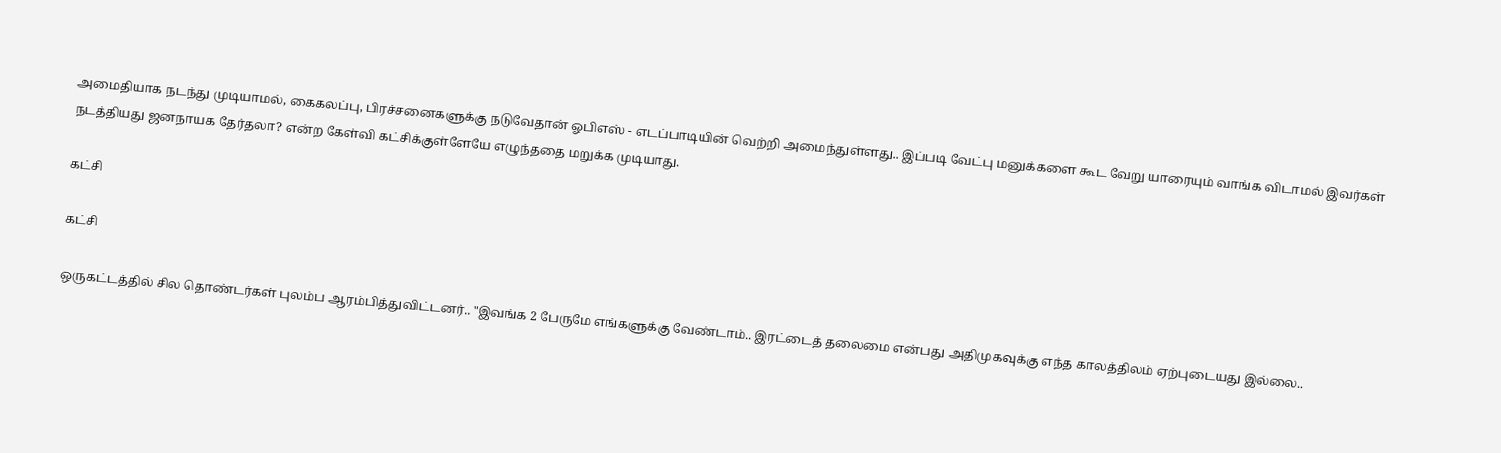அமைதியாக நடந்து முடியாமல், கைகலப்பு, பிரச்சனைகளுக்கு நடுவேதான் ஓபிஎஸ் - எடப்பாடியின் வெற்றி அமைந்துள்ளது.. இப்படி வேட்பு மனுக்களை கூட வேறு யாரையும் வாங்க விடாமல் இவர்கள் நடத்தியது ஜனநாயக தேர்தலா? என்ற கேள்வி கட்சிக்குள்ளேயே எழுந்ததை மறுக்க முடியாது.

கட்சி

கட்சி

ஒருகட்டத்தில் சில தொண்டர்கள் புலம்ப ஆரம்பித்துவிட்டனர்.. "இவங்க 2 பேருமே எங்களுக்கு வேண்டாம்.. இரட்டைத் தலைமை என்பது அதிமுகவுக்கு எந்த காலத்திலம் ஏற்புடையது இல்லை..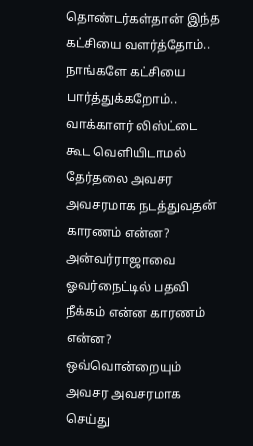தொண்டர்கள்தான் இந்த கட்சியை வளர்த்தோம்.. நாங்களே கட்சியை பார்த்துக்கறோம்.. வாக்காளர் லிஸ்ட்டை கூட வெளியிடாமல் தேர்தலை அவசர அவசரமாக நடத்துவதன் காரணம் என்ன? அன்வர்ராஜாவை ஓவர்நைட்டில் பதவி நீக்கம் என்ன காரணம் என்ன? ஒவ்வொன்றையும் அவசர அவசரமாக செய்து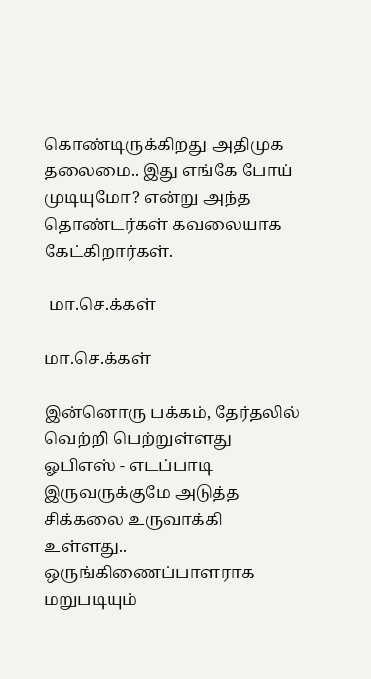கொண்டிருக்கிறது அதிமுக தலைமை.. இது எங்கே போய் முடியுமோ? என்று அந்த தொண்டர்கள் கவலையாக கேட்கிறார்கள்.

 மா.செ.க்கள்

மா.செ.க்கள்

இன்னொரு பக்கம், தேர்தலில் வெற்றி பெற்றுள்ளது ஓபிஎஸ் - எடப்பாடி இருவருக்குமே அடுத்த சிக்கலை உருவாக்கி உள்ளது.. ஒருங்கிணைப்பாளராக மறுபடியும்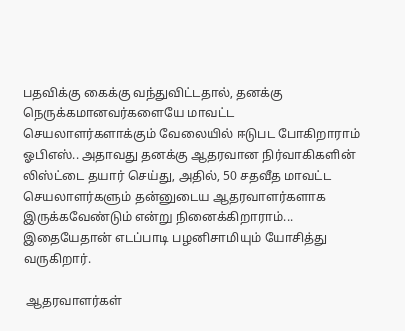பதவிக்கு கைக்கு வந்துவிட்டதால், தனக்கு நெருக்கமானவர்களையே மாவட்ட செயலாளர்களாக்கும் வேலையில் ஈடுபட போகிறாராம் ஓபிஎஸ்.. அதாவது தனக்கு ஆதரவான நிர்வாகிகளின் லிஸ்ட்டை தயார் செய்து, அதில், 50 சதவீத மாவட்ட செயலாளர்களும் தன்னுடைய ஆதரவாளர்களாக இருக்கவேண்டும் என்று நினைக்கிறாராம்... இதையேதான் எடப்பாடி பழனிசாமியும் யோசித்து வருகிறார்.

 ஆதரவாளர்கள்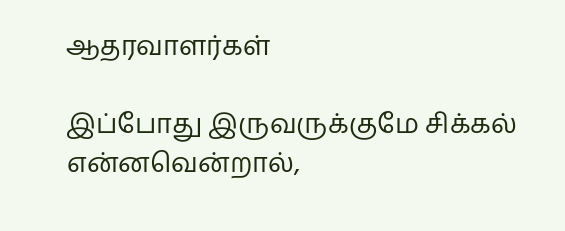ஆதரவாளர்கள்

இப்போது இருவருக்குமே சிக்கல் என்னவென்றால்,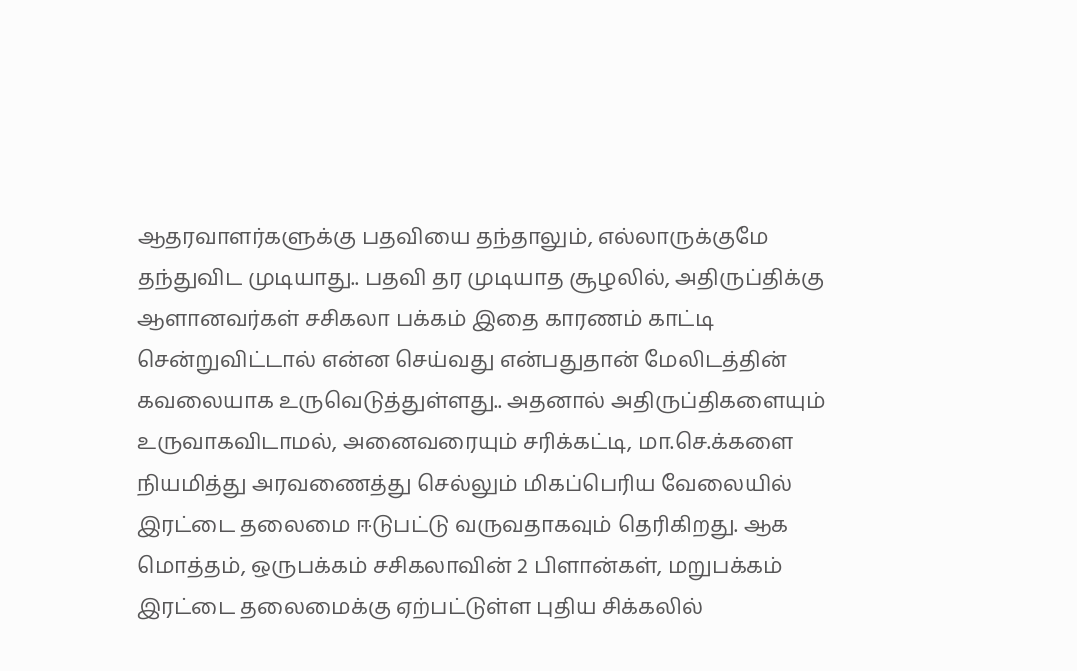ஆதரவாளர்களுக்கு பதவியை தந்தாலும், எல்லாருக்குமே தந்துவிட முடியாது.. பதவி தர முடியாத சூழலில், அதிருப்திக்கு ஆளானவர்கள் சசிகலா பக்கம் இதை காரணம் காட்டி சென்றுவிட்டால் என்ன செய்வது என்பதுதான் மேலிடத்தின் கவலையாக உருவெடுத்துள்ளது.. அதனால் அதிருப்திகளையும் உருவாகவிடாமல், அனைவரையும் சரிக்கட்டி, மா.செ.க்களை நியமித்து அரவணைத்து செல்லும் மிகப்பெரிய வேலையில் இரட்டை தலைமை ஈடுபட்டு வருவதாகவும் தெரிகிறது. ஆக மொத்தம், ஒருபக்கம் சசிகலாவின் 2 பிளான்கள், மறுபக்கம் இரட்டை தலைமைக்கு ஏற்பட்டுள்ள புதிய சிக்கலில்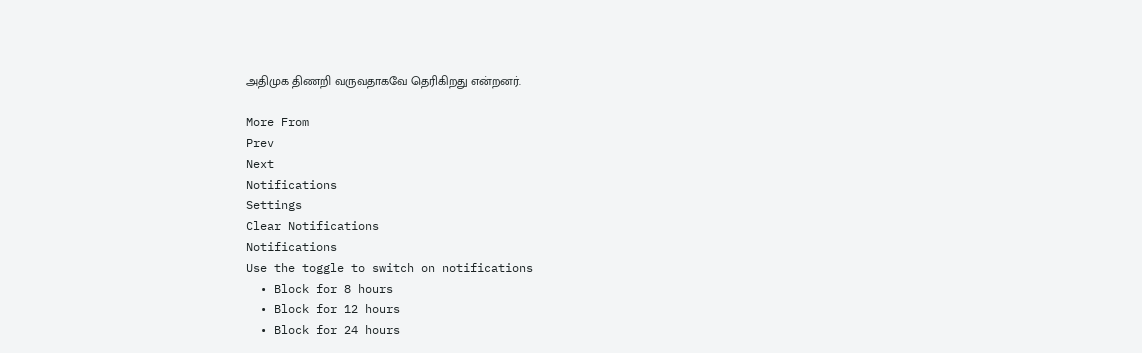அதிமுக திணறி வருவதாகவே தெரிகிறது என்றனர்.

More From
Prev
Next
Notifications
Settings
Clear Notifications
Notifications
Use the toggle to switch on notifications
  • Block for 8 hours
  • Block for 12 hours
  • Block for 24 hours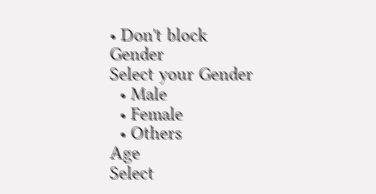• Don't block
Gender
Select your Gender
  • Male
  • Female
  • Others
Age
Select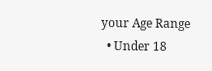your Age Range
  • Under 18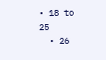• 18 to 25
  • 26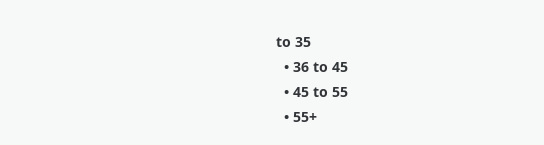to 35
  • 36 to 45
  • 45 to 55
  • 55+